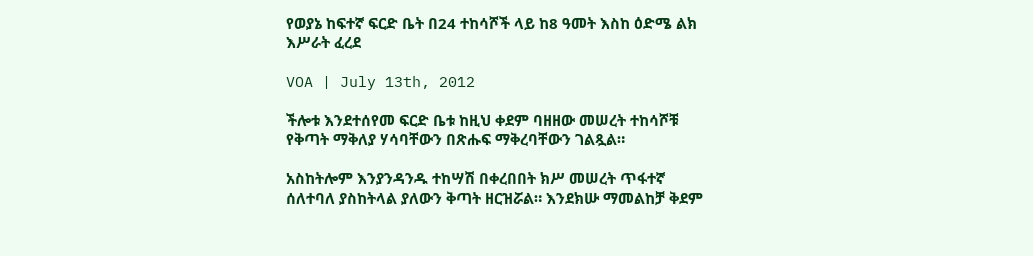የወያኔ ከፍተኛ ፍርድ ቤት በ24 ተከሳሾች ላይ ከ8 ዓመት እስከ ዕድሜ ልክ እሥራት ፈረደ

VOA | July 13th, 2012

ችሎቱ እንደተሰየመ ፍርድ ቤቱ ከዚህ ቀደም ባዘዘው መሠረት ተከሳሾቹ የቅጣት ማቅለያ ሃሳባቸውን በጽሑፍ ማቅረባቸውን ገልጿል።

አስከትሎም እንያንዳንዱ ተከሣሽ በቀረበበት ክሥ መሠረት ጥፋተኛ ሰለተባለ ያስከትላል ያለውን ቅጣት ዘርዝሯል። እንደክሡ ማመልከቻ ቅደም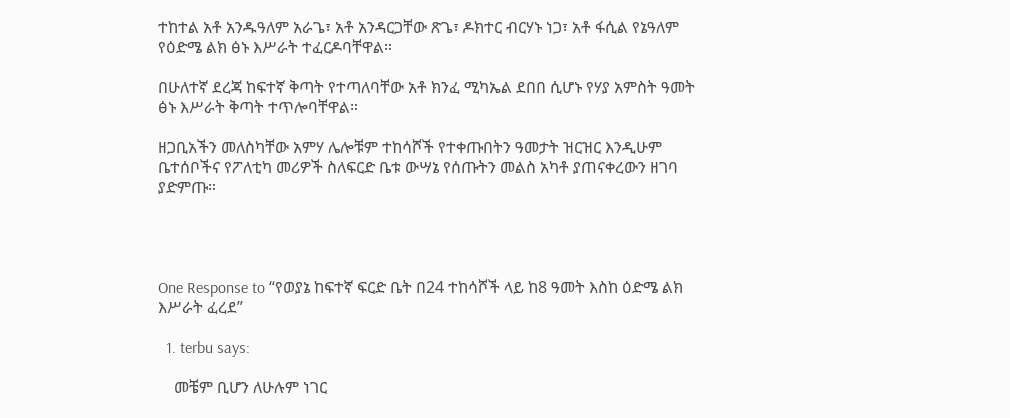ተከተል አቶ አንዱዓለም አራጌ፣ አቶ አንዳርጋቸው ጽጌ፣ ዶክተር ብርሃኑ ነጋ፣ አቶ ፋሲል የኔዓለም የዕድሜ ልክ ፅኑ እሥራት ተፈርዶባቸዋል።

በሁለተኛ ደረጃ ከፍተኛ ቅጣት የተጣለባቸው አቶ ክንፈ ሚካኤል ደበበ ሲሆኑ የሃያ አምስት ዓመት ፅኑ እሥራት ቅጣት ተጥሎባቸዋል።

ዘጋቢአችን መለስካቸው አምሃ ሌሎቹም ተከሳሾች የተቀጡበትን ዓመታት ዝርዝር እንዲሁም ቤተሰቦችና የፖለቲካ መሪዎች ስለፍርድ ቤቱ ውሣኔ የሰጡትን መልስ አካቶ ያጠናቀረውን ዘገባ ያድምጡ።




One Response to “የወያኔ ከፍተኛ ፍርድ ቤት በ24 ተከሳሾች ላይ ከ8 ዓመት እስከ ዕድሜ ልክ እሥራት ፈረደ”

  1. terbu says:

    መቼም ቢሆን ለሁሉም ነገር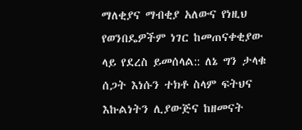ማለቂያና ማብቂያ አለውና የነዚህ የወንበዴዎችም ነገር ከመጠናቀቂያው ላይ የደረስ ይመሰላል:: ለኔ ግን ታላቁ ሰጋት እነሱን ተክቶ ስላም ፍትህና እኩልነትን ሊያውጅና ከዘመናት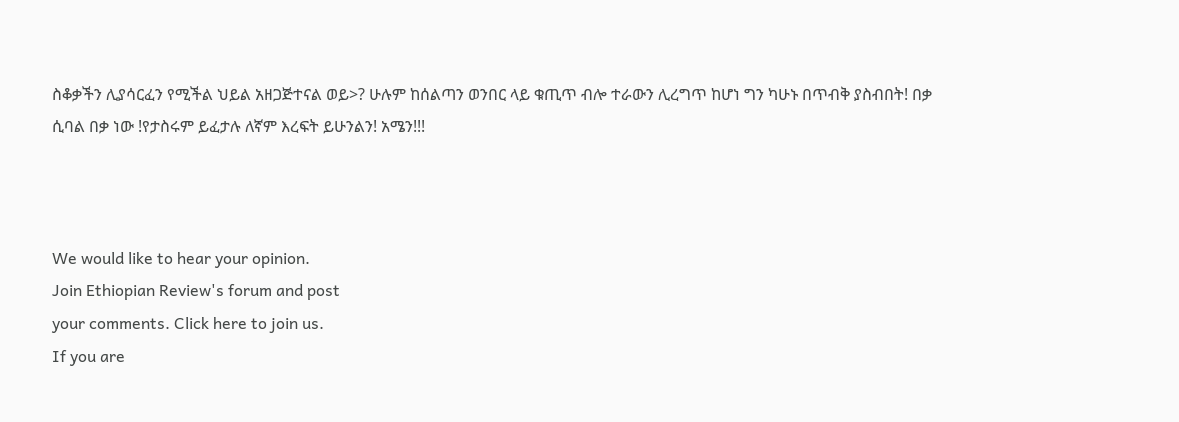ስቆቃችን ሊያሳርፈን የሚችል ህይል አዘጋጅተናል ወይ>? ሁሉም ከሰልጣን ወንበር ላይ ቁጢጥ ብሎ ተራውን ሊረግጥ ከሆነ ግን ካሁኑ በጥብቅ ያስብበት! በቃ ሲባል በቃ ነው !የታስሩም ይፈታሉ ለኛም እረፍት ይሁንልን! አሜን!!!



We would like to hear your opinion.
Join Ethiopian Review's forum and post
your comments. Click here to join us.
If you are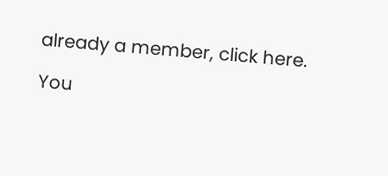already a member, click here.

You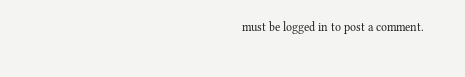must be logged in to post a comment.